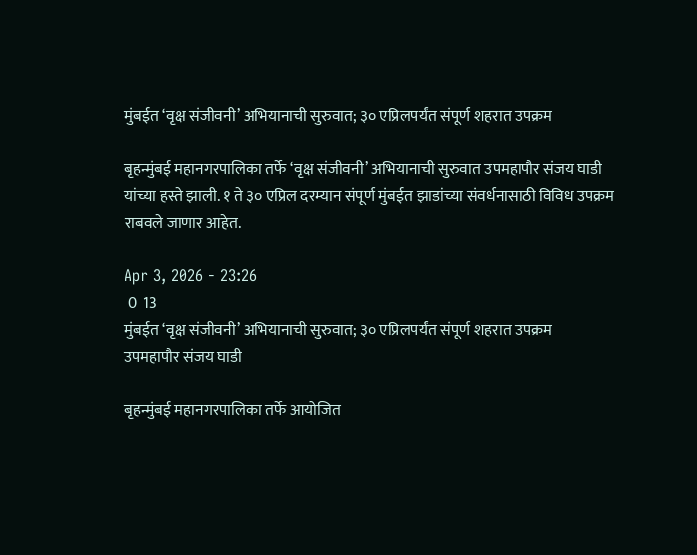मुंबईत ‘वृक्ष संजीवनी’ अभियानाची सुरुवात; ३० एप्रिलपर्यंत संपूर्ण शहरात उपक्रम

बृहन्मुंबई महानगरपालिका तर्फे ‘वृक्ष संजीवनी’ अभियानाची सुरुवात उपमहापौर संजय घाडी यांच्या हस्ते झाली. १ ते ३० एप्रिल दरम्यान संपूर्ण मुंबईत झाडांच्या संवर्धनासाठी विविध उपक्रम राबवले जाणार आहेत.

Apr 3, 2026 - 23:26
 0  13
मुंबईत ‘वृक्ष संजीवनी’ अभियानाची सुरुवात; ३० एप्रिलपर्यंत संपूर्ण शहरात उपक्रम
उपमहापौर संजय घाडी

बृहन्मुंबई महानगरपालिका तर्फे आयोजित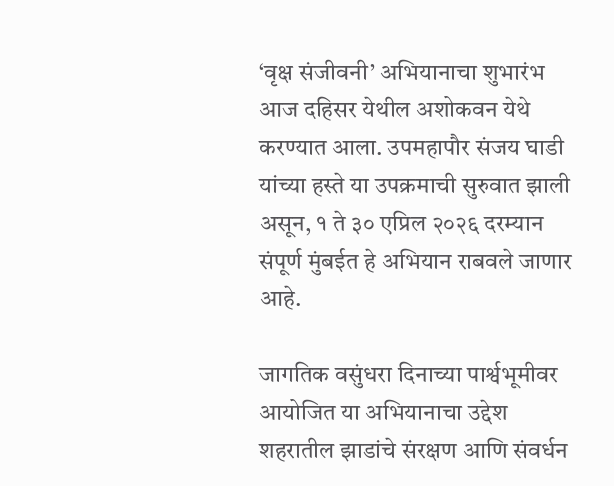‘वृक्ष संजीवनी’ अभियानाचा शुभारंभ आज दहिसर येथील अशोकवन येथे करण्यात आला. उपमहापौर संजय घाडी यांच्या हस्ते या उपक्रमाची सुरुवात झाली असून, १ ते ३० एप्रिल २०२६ दरम्यान संपूर्ण मुंबईत हे अभियान राबवले जाणार आहे.

जागतिक वसुंधरा दिनाच्या पार्श्वभूमीवर आयोजित या अभियानाचा उद्देश शहरातील झाडांचे संरक्षण आणि संवर्धन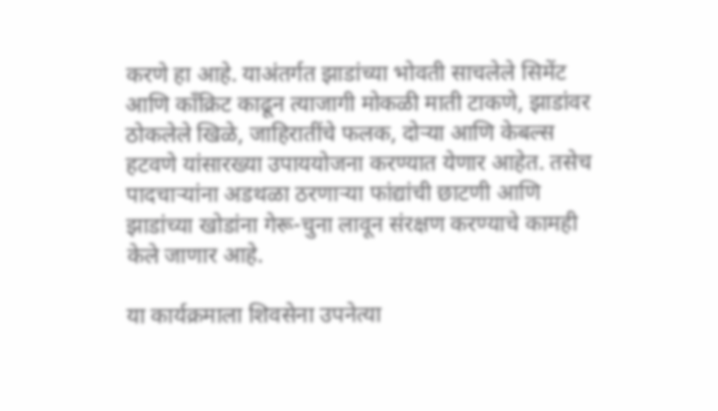करणे हा आहे. याअंतर्गत झाडांच्या भोवती साचलेले सिमेंट आणि काँक्रिट काढून त्याजागी मोकळी माती टाकणे, झाडांवर ठोकलेले खिळे, जाहिरातींचे फलक, दोऱ्या आणि केबल्स हटवणे यांसारख्या उपाययोजना करण्यात येणार आहेत. तसेच पादचाऱ्यांना अडथळा ठरणाऱ्या फांद्यांची छाटणी आणि झाडांच्या खोडांना गेरू-चुना लावून संरक्षण करण्याचे कामही केले जाणार आहे.

या कार्यक्रमाला शिवसेना उपनेत्या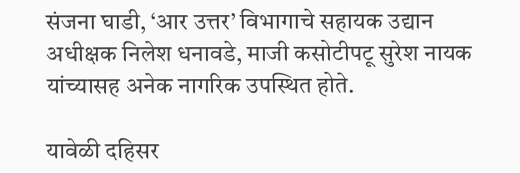संजना घाडी, ‘आर उत्तर’ विभागाचे सहायक उद्यान अधीक्षक निलेश धनावडे, माजी कसोटीपटू सुरेश नायक यांच्यासह अनेक नागरिक उपस्थित होते.

यावेळी दहिसर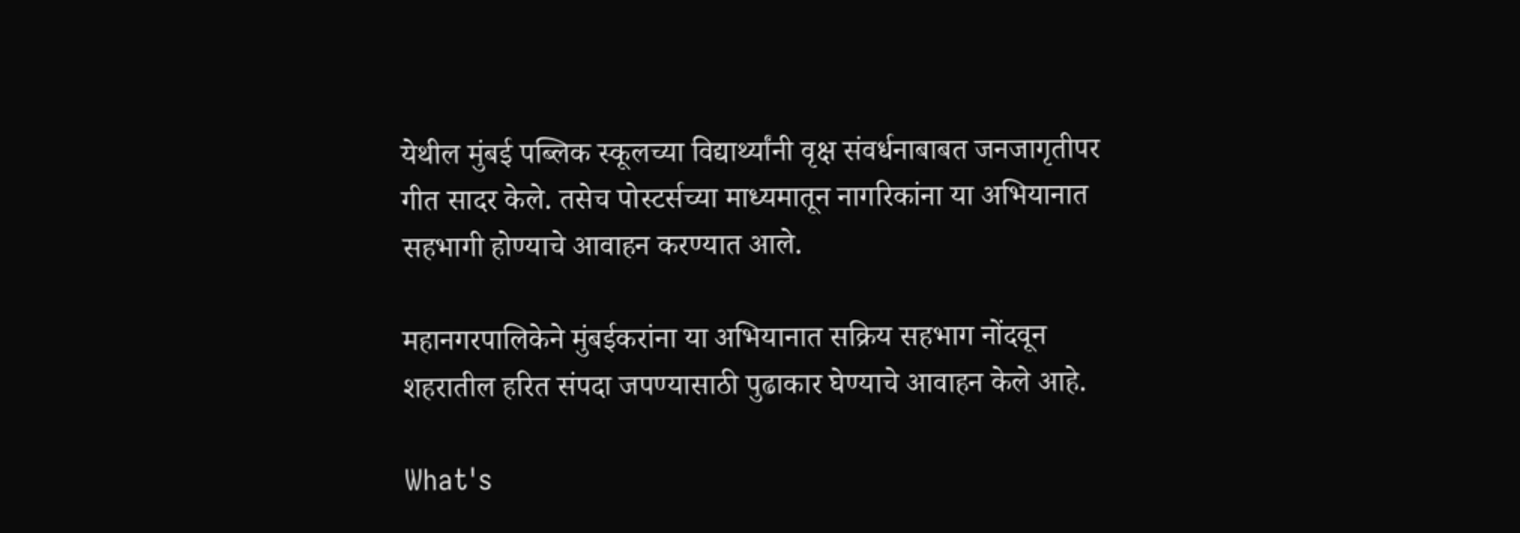येथील मुंबई पब्लिक स्कूलच्या विद्यार्थ्यांनी वृक्ष संवर्धनाबाबत जनजागृतीपर गीत सादर केले. तसेच पोस्टर्सच्या माध्यमातून नागरिकांना या अभियानात सहभागी होण्याचे आवाहन करण्यात आले.

महानगरपालिकेने मुंबईकरांना या अभियानात सक्रिय सहभाग नोंदवून शहरातील हरित संपदा जपण्यासाठी पुढाकार घेण्याचे आवाहन केले आहे.

What's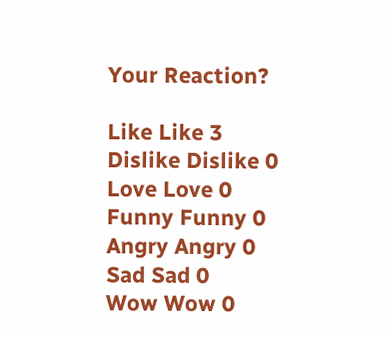Your Reaction?

Like Like 3
Dislike Dislike 0
Love Love 0
Funny Funny 0
Angry Angry 0
Sad Sad 0
Wow Wow 0